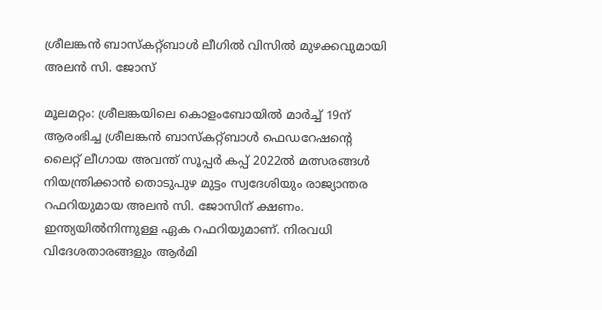ശ്രീലങ്കൻ ബാസ്കറ്റ്ബാൾ ലീഗിൽ വിസിൽ മുഴക്കവുമായി അലൻ സി. ജോസ്

മൂലമറ്റം: ശ്രീലങ്കയിലെ കൊളംബോയിൽ മാർച്ച് 19ന് ആരംഭിച്ച ശ്രീലങ്കൻ ബാസ്കറ്റ്ബാൾ ഫെഡറേഷന്‍റെ ലൈറ്റ് ലീഗായ അവന്ത് സൂപ്പർ കപ്പ് 2022ൽ മത്സരങ്ങൾ നിയന്ത്രിക്കാൻ തൊടുപുഴ മുട്ടം സ്വദേശിയും രാജ്യാന്തര റഫറിയുമായ അലൻ സി. ജോസിന് ക്ഷണം. ഇന്ത്യയിൽനിന്നുള്ള ഏക റഫറിയുമാണ്. നിരവധി വിദേശതാരങ്ങളും ആർമി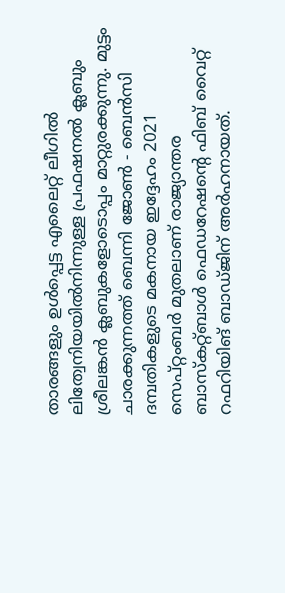താരങ്ങളും ഉൾപ്പെട്ട എലൈറ്റ് ലീഗിൽ ലിത്വേനിയയിൽനിന്നുള്ള പ്രഫഷനൽ ക്ലബും ശ്രീലങ്കൻ ക്ലബുകളോടൊപ്പം മാറ്റുരക്കുന്നു. മുട്ടം ചാരക്കുന്നത്ത് ബെന്നി ജോൺ - ബെൻസി ദമ്പതികളുടെ മകനായ ഇദ്ദേഹം 2021 സെപ്റ്റംബർ മുതലാണ് രാജ്യാന്തര ബാസ്കറ്റ്ബാൾ ഫെഡറേഷന്‍റെ ഫിബ് വൈറ്റ് റഫറിയിങ് ബാഡ്ജിന് അർഹനായത്.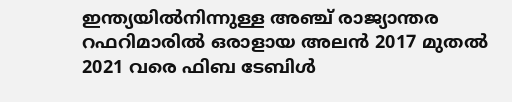ഇന്ത്യയിൽനിന്നുള്ള അഞ്ച് രാജ്യാന്തര റഫറിമാരിൽ ഒരാളായ അലൻ 2017 മുതൽ 2021 വരെ ഫിബ ടേബിൾ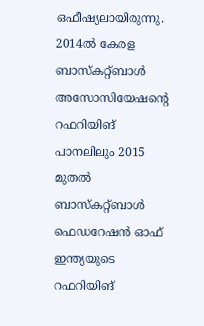ഒഫീഷ്യലായിരുന്നു. 2014ൽ കേരള ബാസ്കറ്റ്ബാൾ അസോസിയേഷന്‍റെ റഫറിയിങ് പാനലിലും 2015 മുതൽ ബാസ്കറ്റ്ബാൾ ഫെഡറേഷൻ ഓഫ് ഇന്ത്യയുടെ റഫറിയിങ്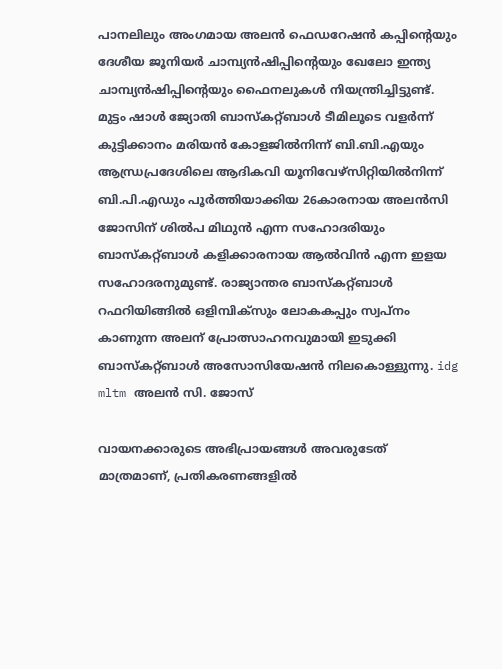പാനലിലും അംഗമായ അലൻ ഫെഡറേഷൻ കപ്പിന്‍റെയും ദേശീയ ജൂനിയർ ചാമ്പ്യൻഷിപ്പിന്‍റെയും ഖേലോ ഇന്ത്യ ചാമ്പ്യൻഷിപ്പിന്‍റെയും ഫൈനലുകൾ നിയന്ത്രിച്ചിട്ടുണ്ട്. മുട്ടം ഷാൾ ജ്യോതി ബാസ്കറ്റ്ബാൾ ടീമിലൂടെ വളർന്ന് കുട്ടിക്കാനം മരിയൻ കോളജിൽനിന്ന് ബി.ബി.എയും ആന്ധ്രപ്രദേശിലെ ആദികവി യൂനിവേഴ്സിറ്റിയിൽനിന്ന് ബി.പി.എഡും പൂർത്തിയാക്കിയ 26കാരനായ അലൻസി ജോസിന് ശിൽപ മിഥുൻ എന്ന സഹോദരിയും ബാസ്കറ്റ്ബാൾ കളിക്കാരനായ ആൽവിൻ എന്ന ഇളയ സഹോദരനുമുണ്ട്. രാജ്യാന്തര ബാസ്കറ്റ്ബാൾ റഫറിയിങ്ങിൽ ഒളിമ്പിക്സും ലോകകപ്പും സ്വപ്നം കാണുന്ന അലന് പ്രോത്സാഹനവുമായി ഇടുക്കി ബാസ്കറ്റ്ബാൾ അസോസിയേഷൻ നിലകൊള്ളുന്നു. idg mltm അലൻ സി. ജോസ്

വായനക്കാരുടെ അഭിപ്രായങ്ങള്‍ അവരുടേത് മാത്രമാണ്, പ്രതികരണങ്ങളിൽ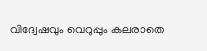വിദ്വേഷവും വെറുപ്പും കലരാതെ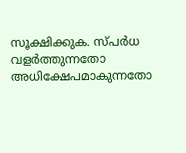സൂക്ഷിക്കുക. സ്പർധ വളർത്തുന്നതോ അധിക്ഷേപമാകുന്നതോ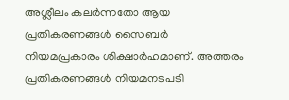അശ്ലീലം കലർന്നതോ ആയ പ്രതികരണങ്ങൾ സൈബർ നിയമപ്രകാരം ശിക്ഷാർഹമാണ്. അത്തരം പ്രതികരണങ്ങൾ നിയമനടപടി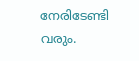നേരിടേണ്ടി വരും.